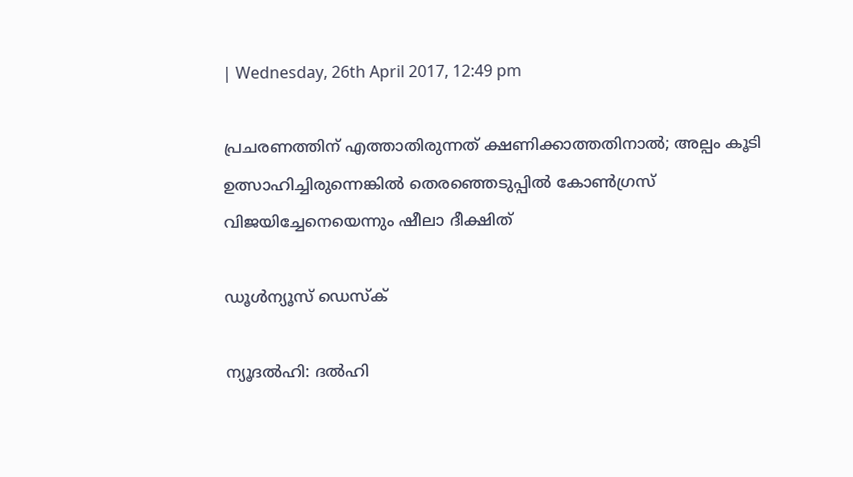| Wednesday, 26th April 2017, 12:49 pm

പ്രചരണത്തിന് എത്താതിരുന്നത് ക്ഷണിക്കാത്തതിനാല്‍; അല്പം കൂടി ഉത്സാഹിച്ചിരുന്നെങ്കില്‍ തെരഞ്ഞെടുപ്പില്‍ കോണ്‍ഗ്രസ് വിജയിച്ചേനെയെന്നും ഷീലാ ദീക്ഷിത്

ഡൂള്‍ന്യൂസ് ഡെസ്‌ക്

ന്യൂദല്‍ഹി: ദല്‍ഹി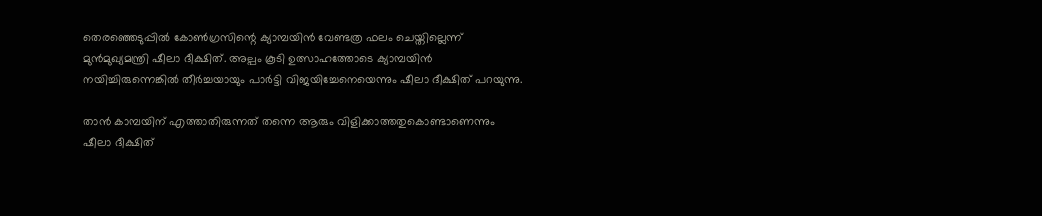തെരഞ്ഞെടുപ്പില്‍ കോണ്‍ഗ്രസിന്റെ ക്യാമ്പയിന്‍ വേണ്ടത്ര ഫലം ചെയ്തില്ലെന്ന് മുന്‍മുഖ്യമന്ത്രി ഷീലാ ദീക്ഷിത്. അല്പം കൂടി ഉത്സാഹത്തോടെ ക്യാമ്പയിന്‍ നയിച്ചിരുന്നെങ്കില്‍ തീര്‍ച്ചയായും പാര്‍ട്ടി വിജയിച്ചേനെയെന്നും ഷീലാ ദീക്ഷിത് പറയുന്നു.

താന്‍ കാമ്പയിന് എത്താതിരുന്നത് തന്നെ ആരും വിളിക്കാത്തതുകൊണ്ടാണെന്നും ഷീലാ ദീക്ഷിത്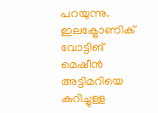പറയുന്നു. ഇലക്ട്രോണിക് വോട്ടിങ് മെഷീന്‍ അട്ടിമറിയെ കുറിച്ചുള്ള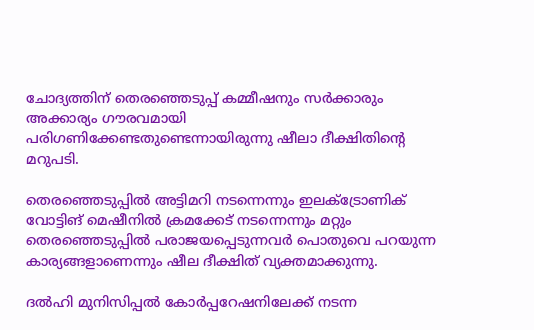ചോദ്യത്തിന് തെരഞ്ഞെടുപ്പ് കമ്മീഷനും സര്‍ക്കാരും അക്കാര്യം ഗൗരവമായി പരിഗണിക്കേണ്ടതുണ്ടെന്നായിരുന്നു ഷീലാ ദീക്ഷിതിന്റെ മറുപടി.

തെരഞ്ഞെടുപ്പില്‍ അട്ടിമറി നടന്നെന്നും ഇലക്ട്രോണിക് വോട്ടിങ് മെഷീനില്‍ ക്രമക്കേട് നടന്നെന്നും മറ്റും തെരഞ്ഞെടുപ്പില്‍ പരാജയപ്പെടുന്നവര്‍ പൊതുവെ പറയുന്ന കാര്യങ്ങളാണെന്നും ഷീല ദീക്ഷിത് വ്യക്തമാക്കുന്നു.

ദല്‍ഹി മുനിസിപ്പല്‍ കോര്‍പ്പറേഷനിലേക്ക് നടന്ന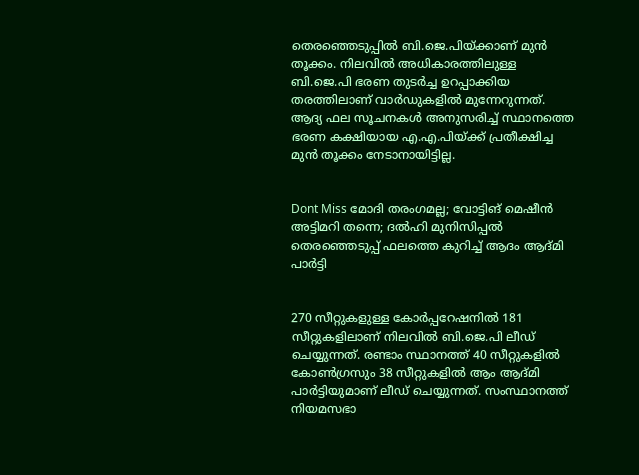തെരഞ്ഞെടുപ്പില്‍ ബി.ജെ.പിയ്ക്കാണ് മുന്‍ തൂക്കം. നിലവില്‍ അധികാരത്തിലുള്ള ബി.ജെ.പി ഭരണ തുടര്‍ച്ച ഉറപ്പാക്കിയ തരത്തിലാണ് വാര്‍ഡുകളില്‍ മുന്നേറുന്നത്. ആദ്യ ഫല സൂചനകള്‍ അനുസരിച്ച് സ്ഥാനത്തെ ഭരണ കക്ഷിയായ എ.എ.പിയ്ക്ക് പ്രതീക്ഷിച്ച മുന്‍ തൂക്കം നേടാനായിട്ടില്ല.


Dont Miss മോദി തരംഗമല്ല; വോട്ടിങ് മെഷീന്‍ അട്ടിമറി തന്നെ; ദല്‍ഹി മുനിസിപ്പല്‍ തെരഞ്ഞെടുപ്പ് ഫലത്തെ കുറിച്ച് ആദം ആദ്മി പാര്‍ട്ടി


270 സീറ്റുകളുള്ള കോര്‍പ്പറേഷനില്‍ 181 സീറ്റുകളിലാണ് നിലവില്‍ ബി.ജെ.പി ലീഡ് ചെയ്യുന്നത്. രണ്ടാം സ്ഥാനത്ത് 40 സീറ്റുകളില്‍ കോണ്‍ഗ്രസും 38 സീറ്റുകളില്‍ ആം ആദ്മി പാര്‍ട്ടിയുമാണ് ലീഡ് ചെയ്യുന്നത്. സംസ്ഥാനത്ത് നിയമസഭാ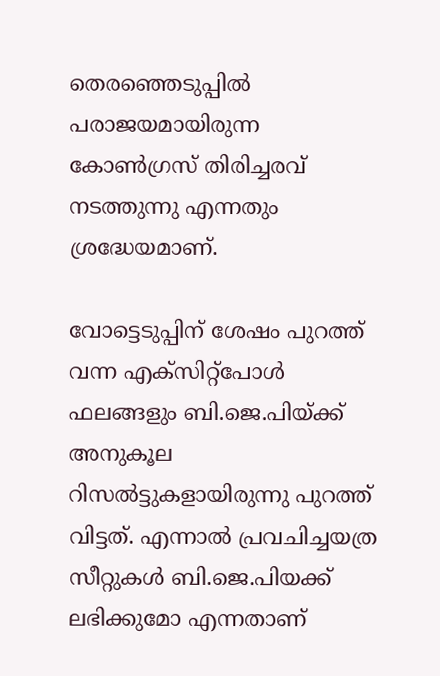തെരഞ്ഞെടുപ്പില്‍ പരാജയമായിരുന്ന കോണ്‍ഗ്രസ് തിരിച്ചരവ് നടത്തുന്നു എന്നതും ശ്രദ്ധേയമാണ്.

വോട്ടെടുപ്പിന് ശേഷം പുറത്ത് വന്ന എക്സിറ്റ്പോള്‍ ഫലങ്ങളും ബി.ജെ.പിയ്ക്ക് അനുകൂല റിസല്‍ട്ടുകളായിരുന്നു പുറത്ത് വിട്ടത്. എന്നാല്‍ പ്രവചിച്ചയത്ര സീറ്റുകള്‍ ബി.ജെ.പിയക്ക് ലഭിക്കുമോ എന്നതാണ്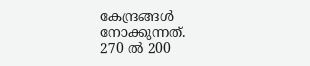കേന്ദ്രങ്ങള്‍ നോക്കുന്നത്.
270 ല്‍ 200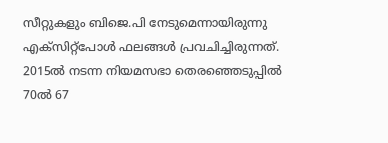സീറ്റുകളും ബിജെ.പി നേടുമെന്നായിരുന്നു എക്സിറ്റ്പോള്‍ ഫലങ്ങള്‍ പ്രവചിച്ചിരുന്നത്. 2015ല്‍ നടന്ന നിയമസഭാ തെരഞ്ഞെടുപ്പില്‍ 70ല്‍ 67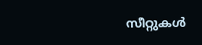സീറ്റുകള്‍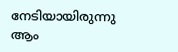നേടിയായിരുന്നു ആം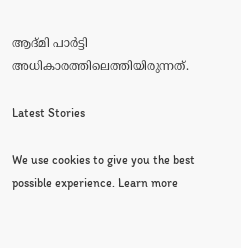ആദ്മി പാര്‍ട്ടി അധികാരത്തിലെത്തിയിരുന്നത്.

Latest Stories

We use cookies to give you the best possible experience. Learn more